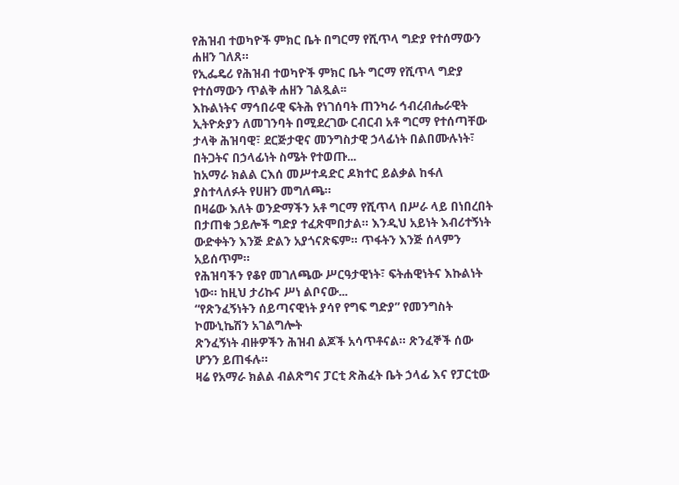የሕዝብ ተወካዮች ምክር ቤት በግርማ የሺጥላ ግድያ የተሰማውን ሐዘን ገለጸ።
የኢፌዴሪ የሕዝብ ተወካዮች ምክር ቤት ግርማ የሺጥላ ግድያ የተሰማውን ጥልቅ ሐዘን ገልጿል፡፡
እኩልነትና ማኅበራዊ ፍትሕ የነገሰባት ጠንካራ ኅብረብሔራዊት ኢትዮጵያን ለመገንባት በሚደረገው ርብርብ አቶ ግርማ የተሰጣቸው ታላቅ ሕዝባዊ፣ ደርጅታዊና መንግስታዊ ኃላፊነት በልበሙሉነት፣ በትጋትና በኃላፊነት ስሜት የተወጡ...
ከአማራ ክልል ርእሰ መሥተዳድር ዶክተር ይልቃል ከፋለ ያስተላለፉት የሀዘን መግለጫ።
በዛሬው እለት ወንድማችን አቶ ግርማ የሺጥላ በሥራ ላይ በነበረበት በታጠቁ ኃይሎች ግድያ ተፈጽሞበታል። እንዲህ አይነት እብሪተኝነት ውድቀትን እንጅ ድልን አያጎናጽፍም። ጥፋትን እንጅ ሰላምን አይሰጥም።
የሕዝባችን የቆየ መገለጫው ሥርዓታዊነት፣ ፍትሐዊነትና እኩልነት ነው። ከዚህ ታሪኩና ሥነ ልቦናው...
“የጽንፈኝነትን ሰይጣናዊነት ያሳየ የግፍ ግድያ” የመንግስት ኮሙኒኬሽን አገልግሎት
ጽንፈኝነት ብዙዎችን ሕዝብ ልጆች አሳጥቶናል። ጽንፈኞች ሰው ሆንን ይጠፋሉ።
ዛሬ የአማራ ክልል ብልጽግና ፓርቲ ጽሕፈት ቤት ኃላፊ እና የፓርቲው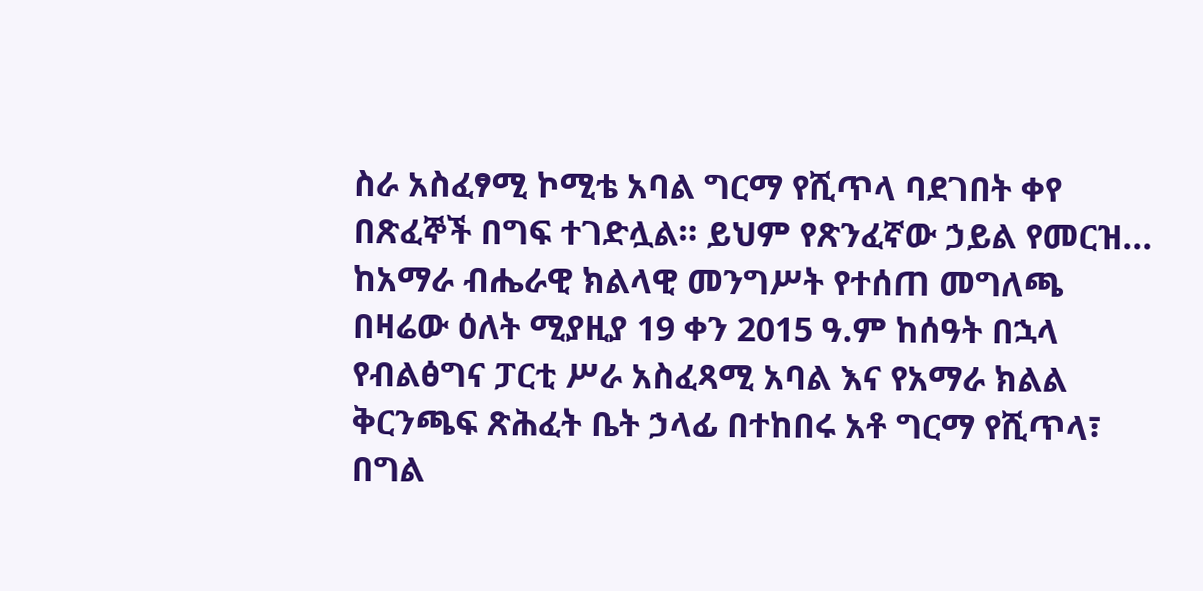ስራ አስፈፃሚ ኮሚቴ አባል ግርማ የሺጥላ ባደገበት ቀየ በጽፈኞች በግፍ ተገድሏል። ይህም የጽንፈኛው ኃይል የመርዝ...
ከአማራ ብሔራዊ ክልላዊ መንግሥት የተሰጠ መግለጫ
በዛሬው ዕለት ሚያዚያ 19 ቀን 2015 ዓ.ም ከሰዓት በኋላ የብልፅግና ፓርቲ ሥራ አስፈጻሚ አባል እና የአማራ ክልል ቅርንጫፍ ጽሕፈት ቤት ኃላፊ በተከበሩ አቶ ግርማ የሺጥላ፣ በግል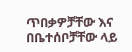ጥበቃዎቻቸው እና በቤተሰቦቻቸው ላይ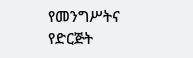የመንግሥትና የድርጅት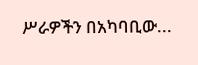ሥራዎችን በአካባቢው...